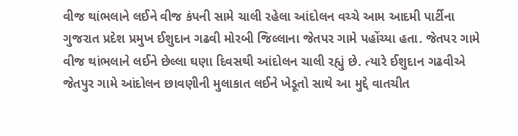વીજ થાંભલાને લઈને વીજ કંપની સામે ચાલી રહેલા આંદોલન વચ્ચે આમ આદમી પાર્ટીના ગુજરાત પ્રદેશ પ્રમુખ ઈશુદાન ગઢવી મોરબી જિલ્લાના જેતપર ગામે પહોંચ્યા હતા. જેતપર ગામે વીજ થાંભલાને લઈને છેલ્લા ઘણા દિવસથી આંદોલન ચાલી રહ્યું છે. ત્યારે ઈશુદાન ગઢવીએ જેતપુર ગામે આંદોલન છાવણીની મુલાકાત લઈને ખેડૂતો સાથે આ મુદ્દે વાતચીત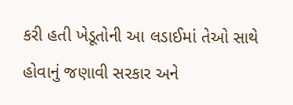કરી હતી ખેડૂતોની આ લડાઈમાં તેઓ સાથે હોવાનું જણાવી સરકાર અને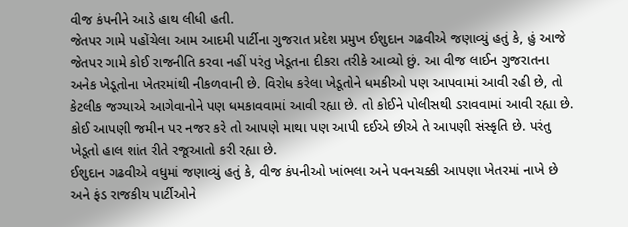વીજ કંપનીને આડે હાથ લીધી હતી.
જેતપર ગામે પહોંચેલા આમ આદમી પાર્ટીના ગુજરાત પ્રદેશ પ્રમુખ ઈશુદાન ગઢવીએ જણાવ્યું હતું કે, હું આજે જેતપર ગામે કોઈ રાજનીતિ કરવા નહીં પરંતુ ખેડૂતના દીકરા તરીકે આવ્યો છું. આ વીજ લાઈન ગુજરાતના અનેક ખેડૂતોના ખેતરમાંથી નીકળવાની છે. વિરોધ કરેલા ખેડૂતોને ધમકીઓ પણ આપવામાં આવી રહી છે, તો કેટલીક જગ્યાએ આગેવાનોને પણ ધમકાવવામાં આવી રહ્યા છે. તો કોઈને પોલીસથી ડરાવવામાં આવી રહ્યા છે. કોઈ આપણી જમીન પર નજર કરે તો આપણે માથા પણ આપી દઈએ છીએ તે આપણી સંસ્કૃતિ છે. પરંતુ ખેડૂતો હાલ શાંત રીતે રજૂઆતો કરી રહ્યા છે.
ઈશુદાન ગઢવીએ વધુમાં જણાવ્યું હતું કે, વીજ કંપનીઓ ખાંભલા અને પવનચક્કી આપણા ખેતરમાં નાખે છે અને ફંડ રાજકીય પાર્ટીઓને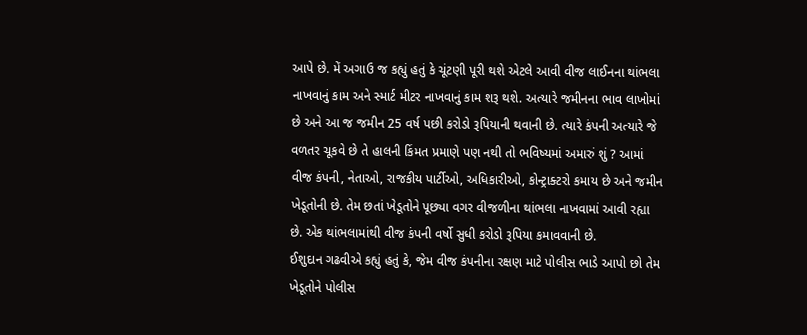આપે છે. મેં અગાઉ જ કહ્યું હતું કે ચૂંટણી પૂરી થશે એટલે આવી વીજ લાઈનના થાંભલા નાખવાનું કામ અને સ્માર્ટ મીટર નાખવાનું કામ શરૂ થશે. અત્યારે જમીનના ભાવ લાખોમાં છે અને આ જ જમીન 25 વર્ષ પછી કરોડો રૂપિયાની થવાની છે. ત્યારે કંપની અત્યારે જે વળતર ચૂકવે છે તે હાલની કિંમત પ્રમાણે પણ નથી તો ભવિષ્યમાં અમારું શું ? આમાં વીજ કંપની, નેતાઓ, રાજકીય પાર્ટીઓ, અધિકારીઓ, કોન્ટ્રાક્ટરો કમાય છે અને જમીન ખેડૂતોની છે. તેમ છતાં ખેડૂતોને પૂછ્યા વગર વીજળીના થાંભલા નાખવામાં આવી રહ્યા છે. એક થાંભલામાંથી વીજ કંપની વર્ષો સુધી કરોડો રૂપિયા કમાવવાની છે.
ઈશુદાન ગઢવીએ કહ્યું હતું કે, જેમ વીજ કંપનીના રક્ષણ માટે પોલીસ ભાડે આપો છો તેમ ખેડૂતોને પોલીસ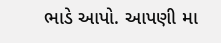ભાડે આપો. આપણી મા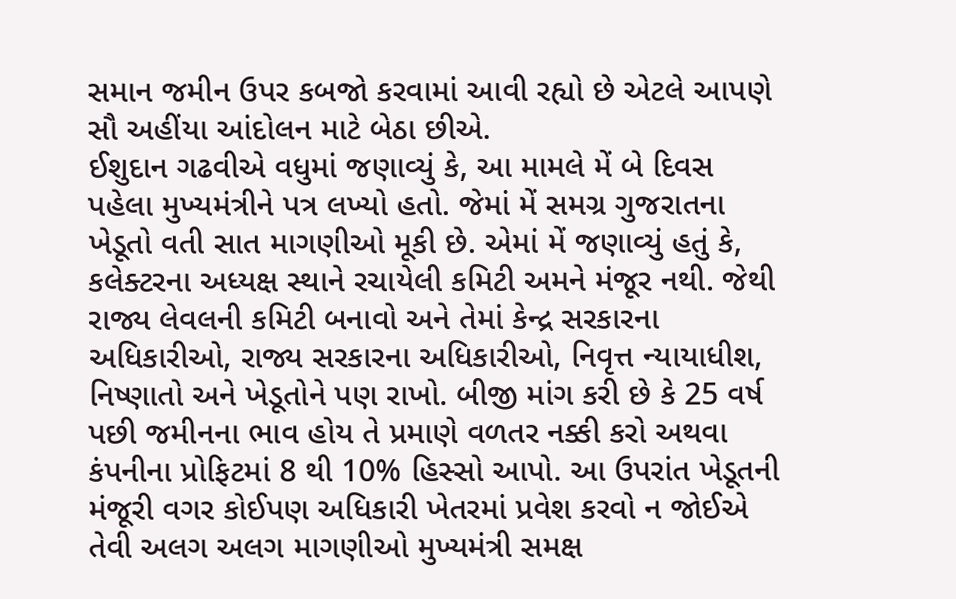સમાન જમીન ઉપર કબજો કરવામાં આવી રહ્યો છે એટલે આપણે સૌ અહીંયા આંદોલન માટે બેઠા છીએ.
ઈશુદાન ગઢવીએ વધુમાં જણાવ્યું કે, આ મામલે મેં બે દિવસ પહેલા મુખ્યમંત્રીને પત્ર લખ્યો હતો. જેમાં મેં સમગ્ર ગુજરાતના ખેડૂતો વતી સાત માગણીઓ મૂકી છે. એમાં મેં જણાવ્યું હતું કે, કલેક્ટરના અધ્યક્ષ સ્થાને રચાયેલી કમિટી અમને મંજૂર નથી. જેથી રાજ્ય લેવલની કમિટી બનાવો અને તેમાં કેન્દ્ર સરકારના અધિકારીઓ, રાજ્ય સરકારના અધિકારીઓ, નિવૃત્ત ન્યાયાધીશ, નિષ્ણાતો અને ખેડૂતોને પણ રાખો. બીજી માંગ કરી છે કે 25 વર્ષ પછી જમીનના ભાવ હોય તે પ્રમાણે વળતર નક્કી કરો અથવા કંપનીના પ્રોફિટમાં 8 થી 10% હિસ્સો આપો. આ ઉપરાંત ખેડૂતની મંજૂરી વગર કોઈપણ અધિકારી ખેતરમાં પ્રવેશ કરવો ન જોઈએ તેવી અલગ અલગ માગણીઓ મુખ્યમંત્રી સમક્ષ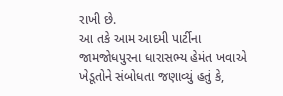રાખી છે.
આ તકે આમ આદમી પાર્ટીના જામજોધપુરના ધારાસભ્ય હેમંત ખવાએ ખેડૂતોને સંબોધતા જણાવ્યું હતું કે,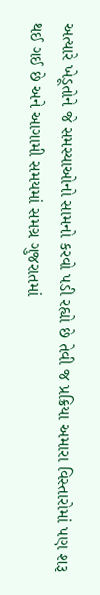અત્યારે ખેડૂતોને જે સમસ્યાઓનો સામનો કરવો પડી રહ્યો છે તેવી જ પ્રક્રિયા અમારા વિસ્તારોમાં પણ શરૂ થઈ ગઈ છે અને આગામી સમયમાં સમગ્ર ગુજરાતમાં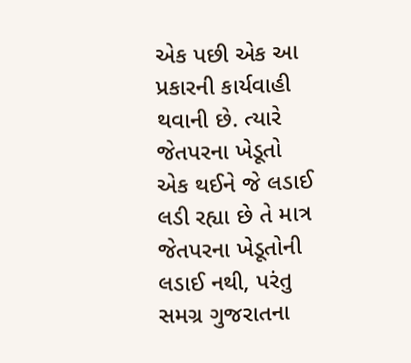એક પછી એક આ પ્રકારની કાર્યવાહી થવાની છે. ત્યારે જેતપરના ખેડૂતો એક થઈને જે લડાઈ લડી રહ્યા છે તે માત્ર જેતપરના ખેડૂતોની લડાઈ નથી, પરંતુ સમગ્ર ગુજરાતના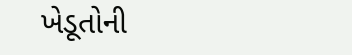ખેડૂતોની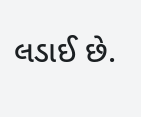લડાઈ છે.